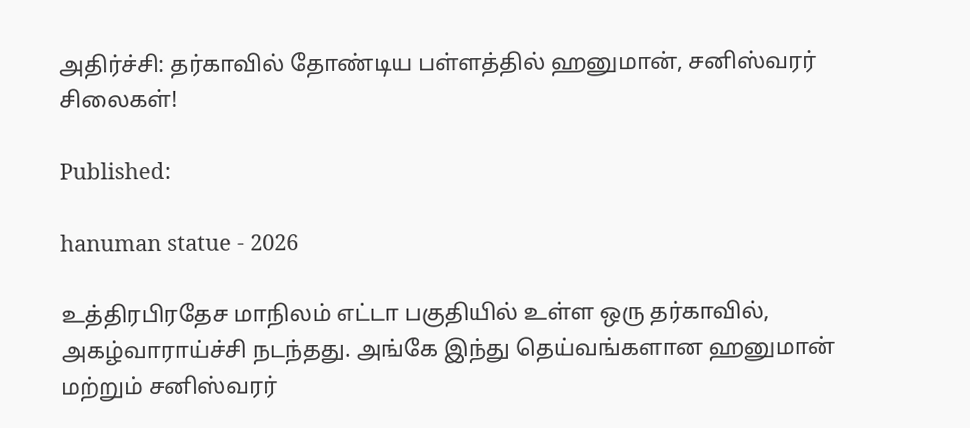அதிர்ச்சி: தர்காவில் தோண்டிய பள்ளத்தில் ஹனுமான், சனிஸ்வரர் சிலைகள்!

Published:

hanuman statue - 2026

உத்திரபிரதேச மாநிலம் எட்டா பகுதியில் உள்ள ஒரு தர்காவில், அகழ்வாராய்ச்சி நடந்தது. அங்கே இந்து தெய்வங்களான ஹனுமான் மற்றும் சனிஸ்வரர்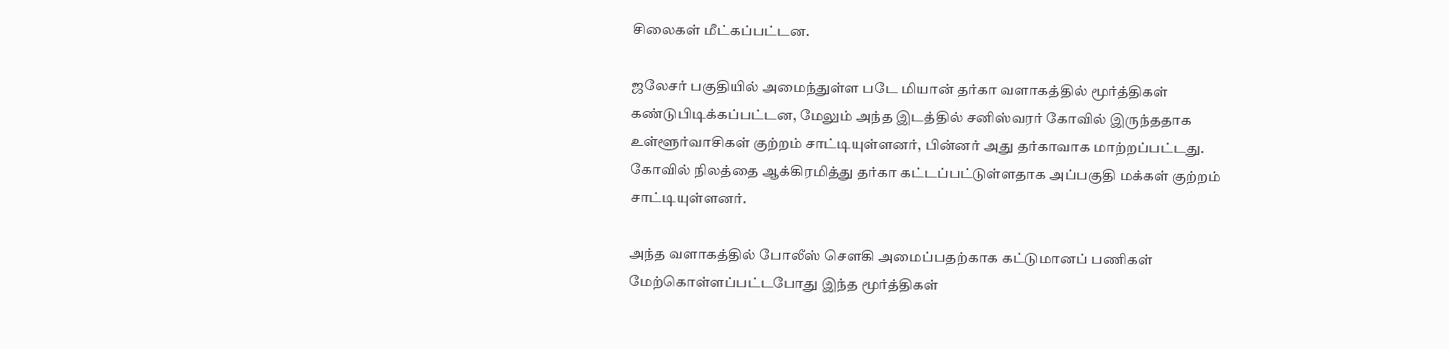சிலைகள் மீட்கப்பட்டன.

ஜலேசர் பகுதியில் அமைந்துள்ள படே மியான் தர்கா வளாகத்தில் மூர்த்திகள் கண்டுபிடிக்கப்பட்டன, மேலும் அந்த இடத்தில் சனிஸ்வரர் கோவில் இருந்ததாக உள்ளூர்வாசிகள் குற்றம் சாட்டியுள்ளனர், பின்னர் அது தர்காவாக மாற்றப்பட்டது. கோவில் நிலத்தை ஆக்கிரமித்து தர்கா கட்டப்பட்டுள்ளதாக அப்பகுதி மக்கள் குற்றம் சாட்டியுள்ளனர்.

அந்த வளாகத்தில் போலீஸ் சௌகி அமைப்பதற்காக கட்டுமானப் பணிகள் மேற்கொள்ளப்பட்டபோது இந்த மூர்த்திகள்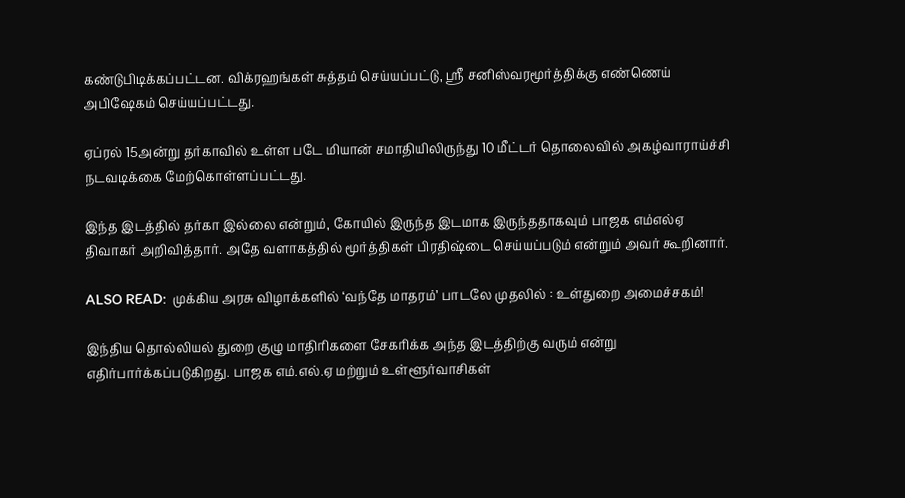கண்டுபிடிக்கப்பட்டன. விக்ரஹங்கள் சுத்தம் செய்யப்பட்டு, ஸ்ரீ சனிஸ்வரமூர்த்திக்கு எண்ணெய் அபிஷேகம் செய்யப்பட்டது.

ஏப்ரல் 15அன்று தர்காவில் உள்ள படே மியான் சமாதியிலிருந்து 10 மீட்டர் தொலைவில் அகழ்வாராய்ச்சி நடவடிக்கை மேற்கொள்ளப்பட்டது.

இந்த இடத்தில் தர்கா இல்லை என்றும், கோயில் இருந்த இடமாக இருந்ததாகவும் பாஜக எம்எல்ஏ திவாகர் அறிவித்தார். அதே வளாகத்தில் மூர்த்திகள் பிரதிஷ்டை செய்யப்படும் என்றும் அவர் கூறினார்.

ALSO READ:  முக்கிய அரசு விழாக்களில் ‘வந்தே மாதரம்’ பாடலே முதலில் : உள்துறை அமைச்சகம்!

இந்திய தொல்லியல் துறை குழு மாதிரிகளை சேகரிக்க அந்த இடத்திற்கு வரும் என்று எதிர்பார்க்கப்படுகிறது. பாஜக எம்.எல்.ஏ மற்றும் உள்ளூர்வாசிகள்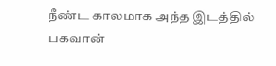நீண்ட காலமாக அந்த இடத்தில் பகவான்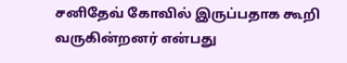சனிதேவ் கோவில் இருப்பதாக கூறி வருகின்றனர் என்பது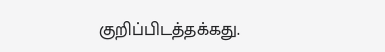குறிப்பிடத்தக்கது.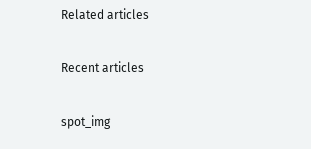Related articles

Recent articles

spot_img